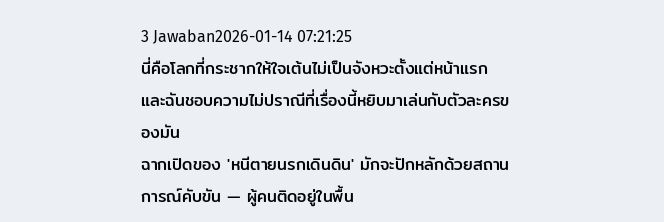3 Jawaban2026-01-14 07:21:25
นี่คือโลกที่กระชากให้ใจเต้นไม่เป็นจังหวะตั้งแต่หน้าแรก และฉันชอบความไม่ปราณีที่เรื่องนี้หยิบมาเล่นกับตัวละครของมัน
ฉากเปิดของ 'หนีตายนรกเดินดิน' มักจะปักหลักด้วยสถานการณ์คับขัน — ผู้คนติดอยู่ในพื้น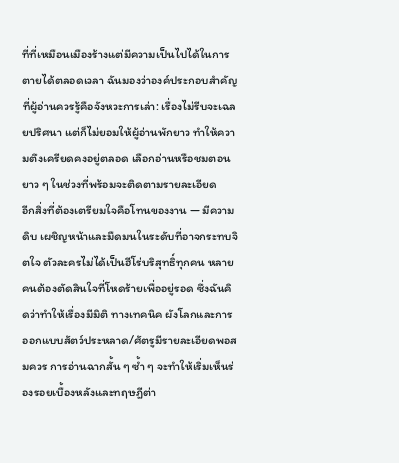ที่ที่เหมือนเมืองร้างแต่มีความเป็นไปได้ในการตายได้ตลอดเวลา ฉันมองว่าองค์ประกอบสำคัญที่ผู้อ่านควรรู้คือจังหวะการเล่า: เรื่องไม่รีบจะเฉลยปริศนา แต่ก็ไม่ยอมให้ผู้อ่านพักยาว ทำให้ความตึงเครียดคงอยู่ตลอด เลือกอ่านหรือชมตอนยาว ๆ ในช่วงที่พร้อมจะติดตามรายละเอียด
อีกสิ่งที่ต้องเตรียมใจคือโทนของงาน — มีความดิบ เผชิญหน้าและมืดมนในระดับที่อาจกระทบจิตใจ ตัวละครไม่ได้เป็นฮีโร่บริสุทธิ์ทุกคน หลายคนต้องตัดสินใจที่โหดร้ายเพื่ออยู่รอด ซึ่งฉันคิดว่าทำให้เรื่องมีมิติ ทางเทคนิค ผังโลกและการออกแบบสัตว์ประหลาด/ศัตรูมีรายละเอียดพอสมควร การอ่านฉากสั้น ๆ ซ้ำ ๆ จะทำให้เริ่มเห็นร่องรอยเบื้องหลังและทฤษฎีต่า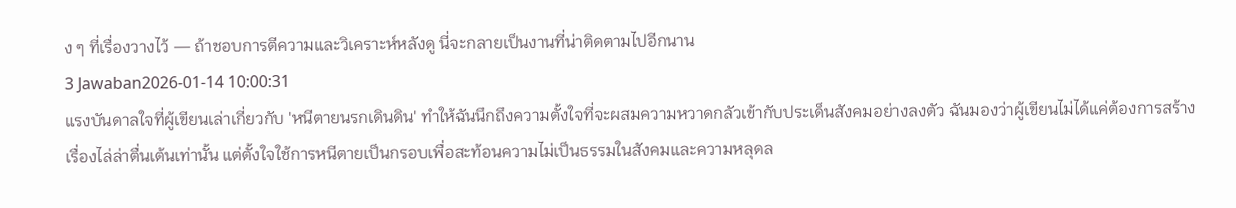ง ๆ ที่เรื่องวางไว้ — ถ้าชอบการตีความและวิเคราะห์หลังดู นี่จะกลายเป็นงานที่น่าติดตามไปอีกนาน
3 Jawaban2026-01-14 10:00:31
แรงบันดาลใจที่ผู้เขียนเล่าเกี่ยวกับ 'หนีตายนรกเดินดิน' ทำให้ฉันนึกถึงความตั้งใจที่จะผสมความหวาดกลัวเข้ากับประเด็นสังคมอย่างลงตัว ฉันมองว่าผู้เขียนไม่ได้แค่ต้องการสร้างเรื่องไล่ล่าตื่นเต้นเท่านั้น แต่ตั้งใจใช้การหนีตายเป็นกรอบเพื่อสะท้อนความไม่เป็นธรรมในสังคมและความหลุดล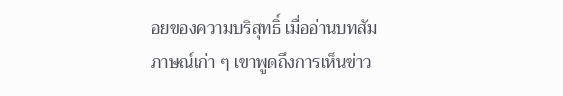อยของความบริสุทธิ์ เมื่ออ่านบทสัมภาษณ์เก่า ๆ เขาพูดถึงการเห็นข่าว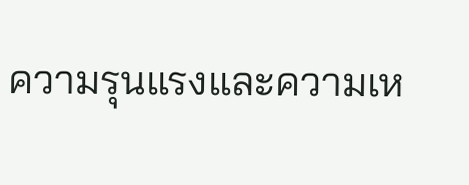ความรุนแรงและความเห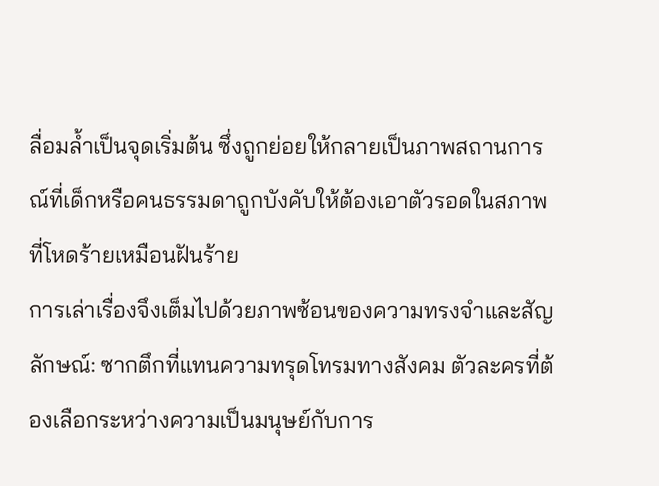ลื่อมล้ำเป็นจุดเริ่มต้น ซึ่งถูกย่อยให้กลายเป็นภาพสถานการณ์ที่เด็กหรือคนธรรมดาถูกบังคับให้ต้องเอาตัวรอดในสภาพที่โหดร้ายเหมือนฝันร้าย
การเล่าเรื่องจึงเต็มไปด้วยภาพซ้อนของความทรงจำและสัญลักษณ์: ซากตึกที่แทนความทรุดโทรมทางสังคม ตัวละครที่ต้องเลือกระหว่างความเป็นมนุษย์กับการ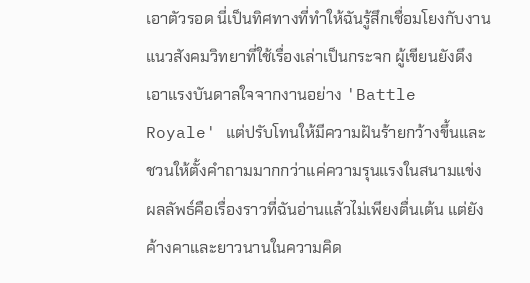เอาตัวรอด นี่เป็นทิศทางที่ทำให้ฉันรู้สึกเชื่อมโยงกับงานแนวสังคมวิทยาที่ใช้เรื่องเล่าเป็นกระจก ผู้เขียนยังดึงเอาแรงบันดาลใจจากงานอย่าง 'Battle Royale' แต่ปรับโทนให้มีความฝันร้ายกว้างขึ้นและชวนให้ตั้งคำถามมากกว่าแค่ความรุนแรงในสนามแข่ง ผลลัพธ์คือเรื่องราวที่ฉันอ่านแล้วไม่เพียงตื่นเต้น แต่ยังค้างคาและยาวนานในความคิด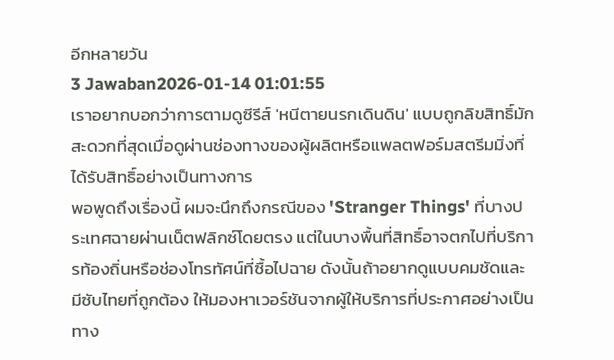อีกหลายวัน
3 Jawaban2026-01-14 01:01:55
เราอยากบอกว่าการตามดูซีรีส์ 'หนีตายนรกเดินดิน' แบบถูกลิขสิทธิ์มักสะดวกที่สุดเมื่อดูผ่านช่องทางของผู้ผลิตหรือแพลตฟอร์มสตรีมมิ่งที่ได้รับสิทธิ์อย่างเป็นทางการ
พอพูดถึงเรื่องนี้ ผมจะนึกถึงกรณีของ 'Stranger Things' ที่บางประเทศฉายผ่านเน็ตฟลิกซ์โดยตรง แต่ในบางพื้นที่สิทธิ์อาจตกไปที่บริการท้องถิ่นหรือช่องโทรทัศน์ที่ซื้อไปฉาย ดังนั้นถ้าอยากดูแบบคมชัดและมีซับไทยที่ถูกต้อง ให้มองหาเวอร์ชันจากผู้ให้บริการที่ประกาศอย่างเป็นทาง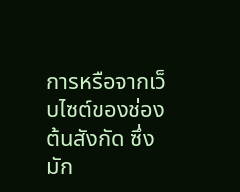การหรือจากเว็บไซต์ของช่องต้นสังกัด ซึ่งมัก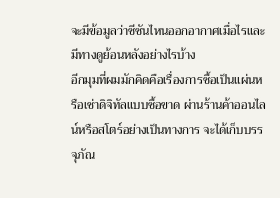จะมีข้อมูลว่าซีซันไหนออกอากาศเมื่อไรและมีทางดูย้อนหลังอย่างไรบ้าง
อีกมุมที่ผมมักคิดคือเรื่องการซื้อเป็นแผ่นหรือเช่าดิจิทัลแบบซื้อขาด ผ่านร้านค้าออนไลน์หรือสโตร์อย่างเป็นทางการ จะได้เก็บบรรจุภัณ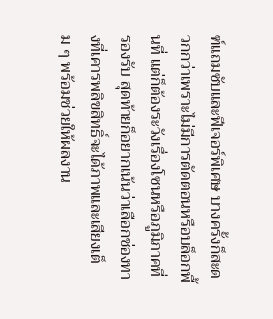ฑ์แถมซับและฟีเจอร์พิเศษ บางครั้งก็สะดวกกว่าเพราะไม่มีการตัดตอนหรือบล็อกพื้นที่ แต่ก็ต้องระวังเรื่องโซนหรือภูมิภาคที่รองรับ สุดท้ายก็อยากเน้นว่าเลือกช่องทางที่เคารพลิขสิทธิ์จะได้ภาพและเสียงเต็ม ๆ พร้อมช่วยให้ผลงาน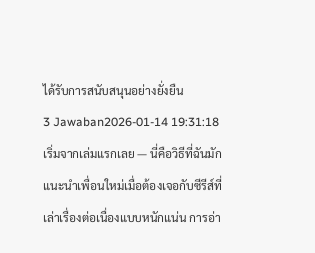ได้รับการสนับสนุนอย่างยั่งยืน
3 Jawaban2026-01-14 19:31:18
เริ่มจากเล่มแรกเลย — นี่คือวิธีที่ฉันมักแนะนำเพื่อนใหม่เมื่อต้องเจอกับซีรีส์ที่เล่าเรื่องต่อเนื่องแบบหนักแน่น การอ่า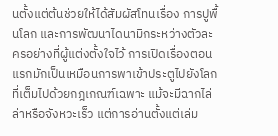นตั้งแต่ต้นช่วยให้ได้สัมผัสโทนเรื่อง การปูพื้นโลก และการพัฒนาไดนามิกระหว่างตัวละครอย่างที่ผู้แต่งตั้งใจไว้ การเปิดเรื่องตอนแรกมักเป็นเหมือนการพาเข้าประตูไปยังโลกที่เต็มไปด้วยกฎเกณฑ์เฉพาะ แม้จะมีฉากไล่ล่าหรือจังหวะเร็ว แต่การอ่านตั้งแต่เล่ม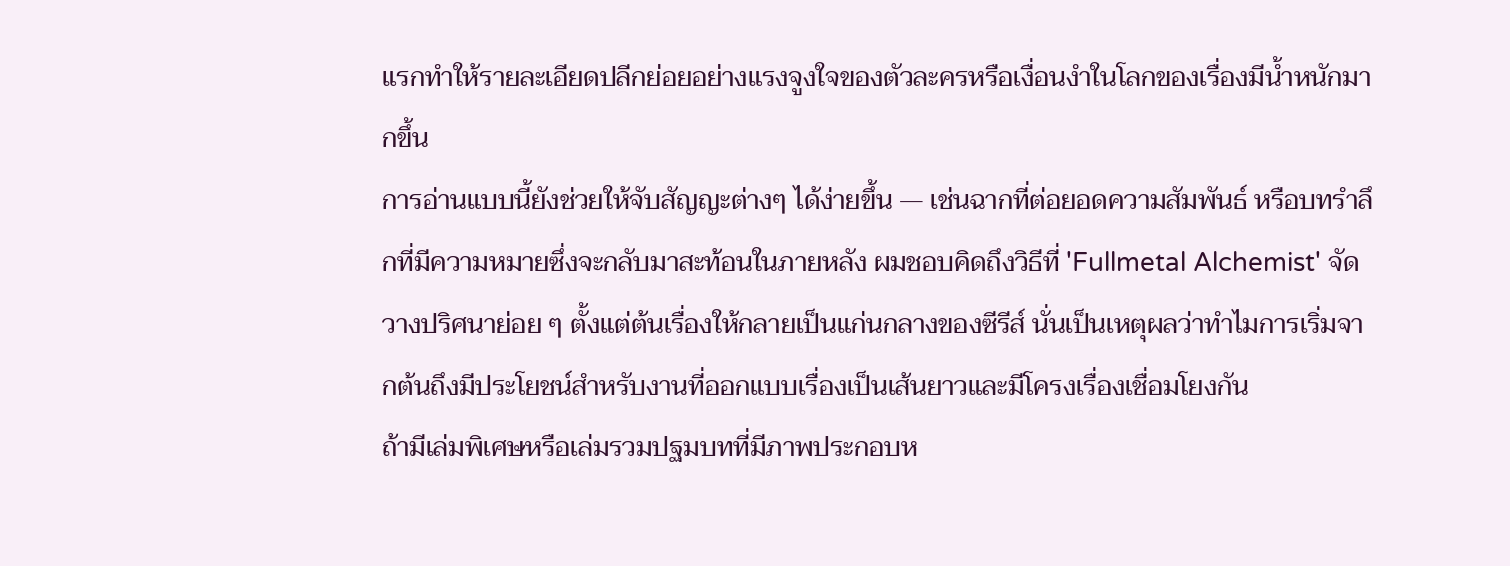แรกทำให้รายละเอียดปลีกย่อยอย่างแรงจูงใจของตัวละครหรือเงื่อนงำในโลกของเรื่องมีน้ำหนักมากขึ้น
การอ่านแบบนี้ยังช่วยให้จับสัญญะต่างๆ ได้ง่ายขึ้น — เช่นฉากที่ต่อยอดความสัมพันธ์ หรือบทรำลึกที่มีความหมายซึ่งจะกลับมาสะท้อนในภายหลัง ผมชอบคิดถึงวิธีที่ 'Fullmetal Alchemist' จัดวางปริศนาย่อย ๆ ตั้งแต่ต้นเรื่องให้กลายเป็นแก่นกลางของซีรีส์ นั่นเป็นเหตุผลว่าทำไมการเริ่มจากต้นถึงมีประโยชน์สำหรับงานที่ออกแบบเรื่องเป็นเส้นยาวและมีโครงเรื่องเชื่อมโยงกัน
ถ้ามีเล่มพิเศษหรือเล่มรวมปฐมบทที่มีภาพประกอบห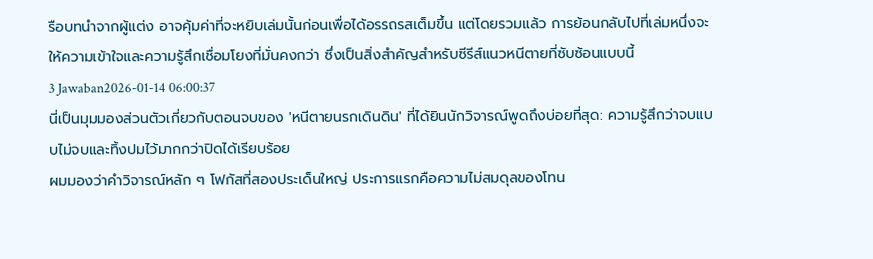รือบทนำจากผู้แต่ง อาจคุ้มค่าที่จะหยิบเล่มนั้นก่อนเพื่อได้อรรถรสเต็มขึ้น แต่โดยรวมแล้ว การย้อนกลับไปที่เล่มหนึ่งจะให้ความเข้าใจและความรู้สึกเชื่อมโยงที่มั่นคงกว่า ซึ่งเป็นสิ่งสำคัญสำหรับซีรีส์แนวหนีตายที่ซับซ้อนแบบนี้
3 Jawaban2026-01-14 06:00:37
นี่เป็นมุมมองส่วนตัวเกี่ยวกับตอนจบของ 'หนีตายนรกเดินดิน' ที่ได้ยินนักวิจารณ์พูดถึงบ่อยที่สุด: ความรู้สึกว่าจบแบบไม่จบและทิ้งปมไว้มากกว่าปิดได้เรียบร้อย
ผมมองว่าคำวิจารณ์หลัก ๆ โฟกัสที่สองประเด็นใหญ่ ประการแรกคือความไม่สมดุลของโทน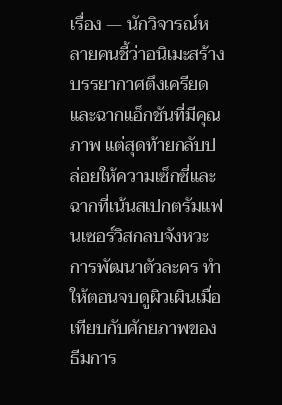เรื่อง — นักวิจารณ์หลายคนชี้ว่าอนิเมะสร้างบรรยากาศตึงเครียดและฉากแอ็กชันที่มีคุณภาพ แต่สุดท้ายกลับปล่อยให้ความเซ็กซี่และฉากที่เน้นสเปกตรัมแฟนเซอร์วิสกลบจังหวะการพัฒนาตัวละคร ทำให้ตอนจบดูผิวเผินเมื่อเทียบกับศักยภาพของธีมการ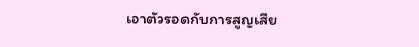เอาตัวรอดกับการสูญเสีย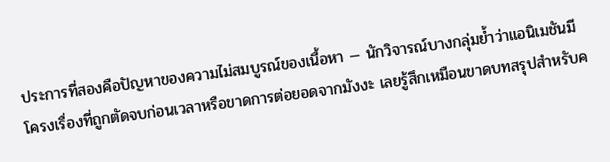ประการที่สองคือปัญหาของความไม่สมบูรณ์ของเนื้อหา — นักวิจารณ์บางกลุ่มย้ำว่าแอนิเมชันมีโครงเรื่องที่ถูกตัดจบก่อนเวลาหรือขาดการต่อยอดจากมังงะ เลยรู้สึกเหมือนขาดบทสรุปสำหรับค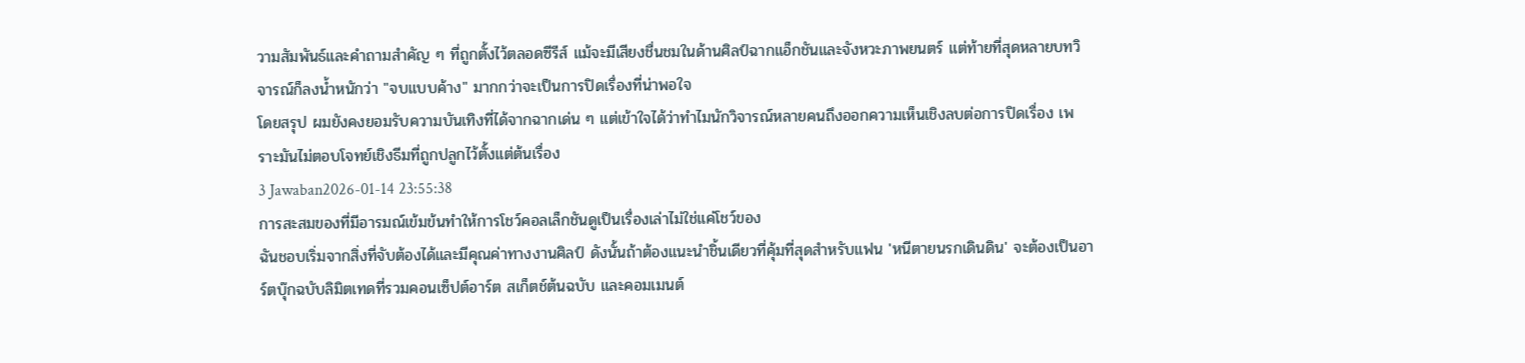วามสัมพันธ์และคำถามสำคัญ ๆ ที่ถูกตั้งไว้ตลอดซีรีส์ แม้จะมีเสียงชื่นชมในด้านศิลป์ฉากแอ็กชันและจังหวะภาพยนตร์ แต่ท้ายที่สุดหลายบทวิจารณ์ก็ลงน้ำหนักว่า "จบแบบค้าง" มากกว่าจะเป็นการปิดเรื่องที่น่าพอใจ
โดยสรุป ผมยังคงยอมรับความบันเทิงที่ได้จากฉากเด่น ๆ แต่เข้าใจได้ว่าทำไมนักวิจารณ์หลายคนถึงออกความเห็นเชิงลบต่อการปิดเรื่อง เพราะมันไม่ตอบโจทย์เชิงธีมที่ถูกปลูกไว้ตั้งแต่ต้นเรื่อง
3 Jawaban2026-01-14 23:55:38
การสะสมของที่มีอารมณ์เข้มข้นทำให้การโชว์คอลเล็กชันดูเป็นเรื่องเล่าไม่ใช่แค่โชว์ของ
ฉันชอบเริ่มจากสิ่งที่จับต้องได้และมีคุณค่าทางงานศิลป์ ดังนั้นถ้าต้องแนะนำชิ้นเดียวที่คุ้มที่สุดสำหรับแฟน 'หนีตายนรกเดินดิน' จะต้องเป็นอาร์ตบุ๊กฉบับลิมิตเทดที่รวมคอนเซ็ปต์อาร์ต สเก็ตช์ต้นฉบับ และคอมเมนต์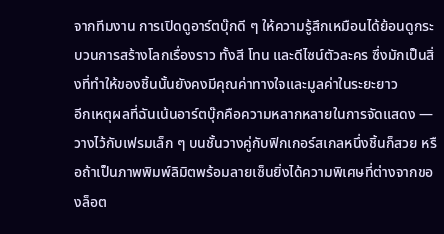จากทีมงาน การเปิดดูอาร์ตบุ๊กดี ๆ ให้ความรู้สึกเหมือนได้ย้อนดูกระบวนการสร้างโลกเรื่องราว ทั้งสี โทน และดีไซน์ตัวละคร ซึ่งมักเป็นสิ่งที่ทำให้ของชิ้นนั้นยังคงมีคุณค่าทางใจและมูลค่าในระยะยาว
อีกเหตุผลที่ฉันเน้นอาร์ตบุ๊กคือความหลากหลายในการจัดแสดง — วางไว้กับเฟรมเล็ก ๆ บนชั้นวางคู่กับฟิกเกอร์สเกลหนึ่งชิ้นก็สวย หรือถ้าเป็นภาพพิมพ์ลิมิตพร้อมลายเซ็นยิ่งได้ความพิเศษที่ต่างจากของล็อต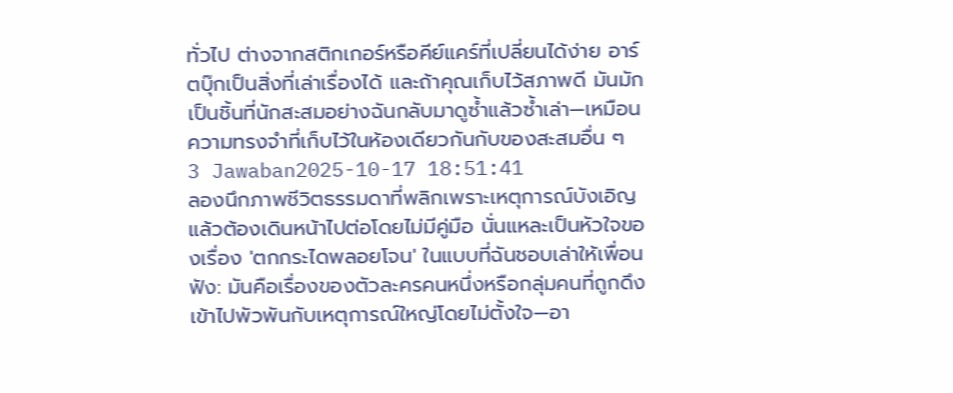ทั่วไป ต่างจากสติกเกอร์หรือคีย์แคร์ที่เปลี่ยนได้ง่าย อาร์ตบุ๊กเป็นสิ่งที่เล่าเรื่องได้ และถ้าคุณเก็บไว้สภาพดี มันมักเป็นชิ้นที่นักสะสมอย่างฉันกลับมาดูซ้ำแล้วซ้ำเล่า—เหมือนความทรงจำที่เก็บไว้ในห้องเดียวกันกับของสะสมอื่น ๆ
3 Jawaban2025-10-17 18:51:41
ลองนึกภาพชีวิตธรรมดาที่พลิกเพราะเหตุการณ์บังเอิญแล้วต้องเดินหน้าไปต่อโดยไม่มีคู่มือ นั่นแหละเป็นหัวใจของเรื่อง 'ตกกระไดพลอยโจน' ในแบบที่ฉันชอบเล่าให้เพื่อนฟัง: มันคือเรื่องของตัวละครคนหนึ่งหรือกลุ่มคนที่ถูกดึงเข้าไปพัวพันกับเหตุการณ์ใหญ่โดยไม่ตั้งใจ—อา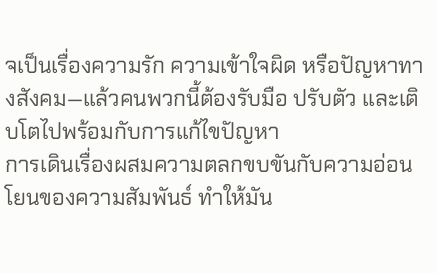จเป็นเรื่องความรัก ความเข้าใจผิด หรือปัญหาทางสังคม—แล้วคนพวกนี้ต้องรับมือ ปรับตัว และเติบโตไปพร้อมกับการแก้ไขปัญหา
การเดินเรื่องผสมความตลกขบขันกับความอ่อนโยนของความสัมพันธ์ ทำให้มัน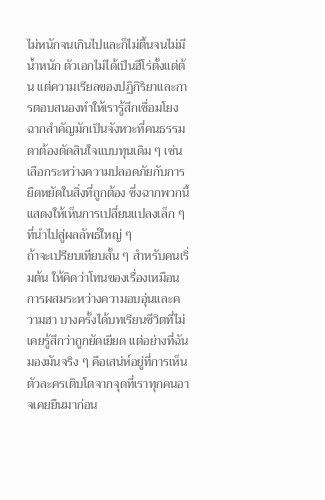ไม่หนักจนเกินไปและก็ไม่ตื้นจนไม่มีน้ำหนัก ตัวเอกไม่ได้เป็นฮีโร่ตั้งแต่ต้น แต่ความเรียลของปฏิกิริยาและการตอบสนองทำให้เรารู้สึกเชื่อมโยง ฉากสำคัญมักเป็นจังหวะที่คนธรรมดาต้องตัดสินใจแบบทุนเดิม ๆ เช่น เลือกระหว่างความปลอดภัยกับการยืดหยัดในสิ่งที่ถูกต้อง ซึ่งฉากพวกนี้แสดงให้เห็นการเปลี่ยนแปลงเล็ก ๆ ที่นำไปสู่ผลลัพธ์ใหญ่ ๆ
ถ้าจะเปรียบเทียบสั้น ๆ สำหรับคนเริ่มต้น ให้คิดว่าโทนของเรื่องเหมือนการผสมระหว่างความอบอุ่นและความฮา บางครั้งได้บทเรียนชีวิตที่ไม่เคยรู้สึกว่าถูกยัดเยียด แต่อย่างที่ฉันมองมันจริง ๆ คือเสน่ห์อยู่ที่การเห็นตัวละครเติบโตจากจุดที่เราทุกคนอาจเคยยืนมาก่อน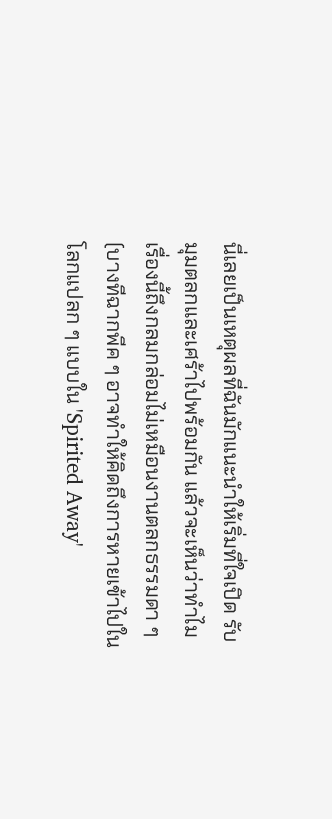นี่เลยเป็นเหตุผลที่ฉันมักแนะนำให้เริ่มที่ใจเปิด รับมุมตลกและเศร้าไปพร้อมกัน แล้วจะเห็นว่าทำไมเรื่องนี้ถึงกลมกล่อมไม่เหมือนงานตลกธรรมดา ๆ (บางทีฉากพีค ๆ อาจทำให้คิดถึงการหายเข้าไปในโลกแปลก ๆ แบบใน 'Spirited Away'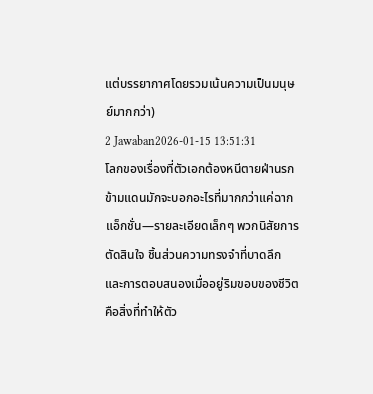แต่บรรยากาศโดยรวมเน้นความเป็นมนุษย์มากกว่า)
2 Jawaban2026-01-15 13:51:31
โลกของเรื่องที่ตัวเอกต้องหนีตายฝ่านรกข้ามแดนมักจะบอกอะไรที่มากกว่าแค่ฉากแอ็กชั่น—รายละเอียดเล็กๆ พวกนิสัยการตัดสินใจ ชิ้นส่วนความทรงจำที่บาดลึก และการตอบสนองเมื่ออยู่ริมขอบของชีวิตคือสิ่งที่ทำให้ตัว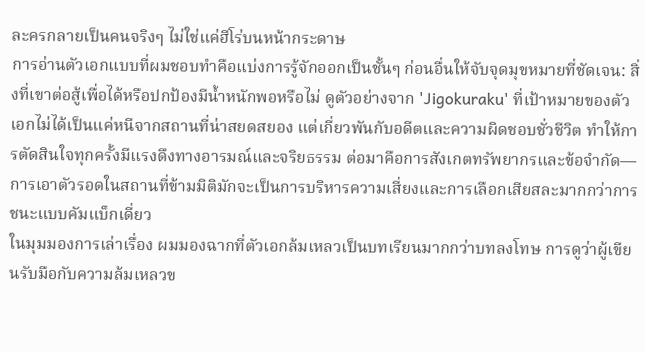ละครกลายเป็นคนจริงๆ ไม่ใช่แค่ฮีโร่บนหน้ากระดาษ
การอ่านตัวเอกแบบที่ผมชอบทำคือแบ่งการรู้จักออกเป็นชั้นๆ ก่อนอื่นให้จับจุดมุขหมายที่ชัดเจน: สิ่งที่เขาต่อสู้เพื่อได้หรือปกป้องมีน้ำหนักพอหรือไม่ ดูตัวอย่างจาก 'Jigokuraku' ที่เป้าหมายของตัวเอกไม่ได้เป็นแค่หนีจากสถานที่น่าสยดสยอง แต่เกี่ยวพันกับอดีตและความผิดชอบชั่วชีวิต ทำให้การตัดสินใจทุกครั้งมีแรงดึงทางอารมณ์และจริยธรรม ต่อมาคือการสังเกตทรัพยากรและข้อจำกัด—การเอาตัวรอดในสถานที่ข้ามมิติมักจะเป็นการบริหารความเสี่ยงและการเลือกเสียสละมากกว่าการชนะแบบคัมแบ็กเดี่ยว
ในมุมมองการเล่าเรื่อง ผมมองฉากที่ตัวเอกล้มเหลวเป็นบทเรียนมากกว่าบทลงโทษ การดูว่าผู้เขียนรับมือกับความล้มเหลวข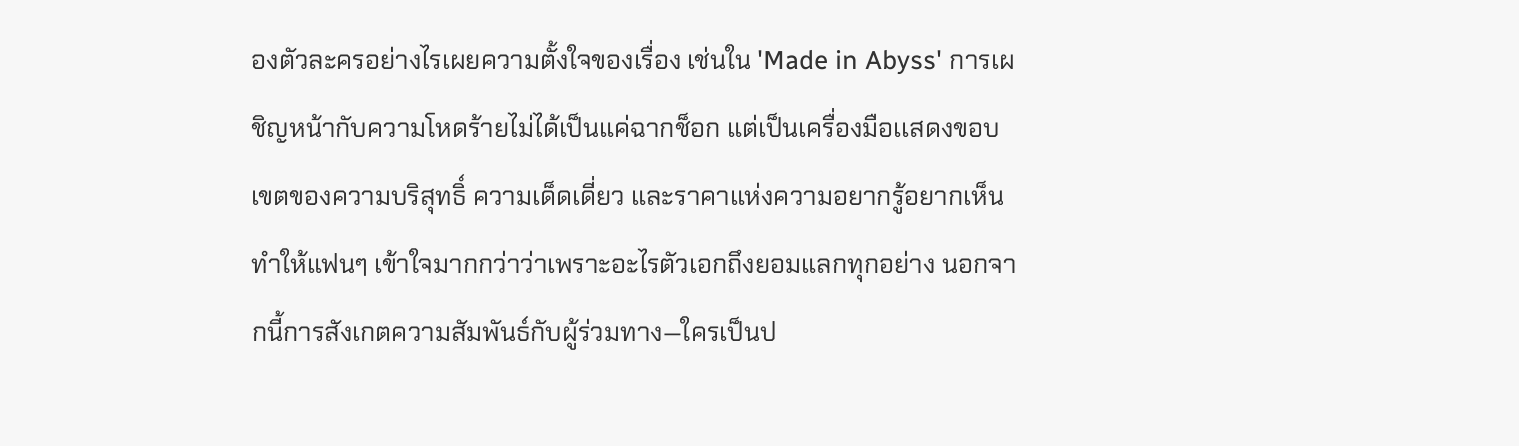องตัวละครอย่างไรเผยความตั้งใจของเรื่อง เช่นใน 'Made in Abyss' การเผชิญหน้ากับความโหดร้ายไม่ได้เป็นแค่ฉากช็อก แต่เป็นเครื่องมือเเสดงขอบเขตของความบริสุทธิ์ ความเด็ดเดี่ยว และราคาแห่งความอยากรู้อยากเห็น ทำให้แฟนๆ เข้าใจมากกว่าว่าเพราะอะไรตัวเอกถึงยอมแลกทุกอย่าง นอกจากนี้การสังเกตความสัมพันธ์กับผู้ร่วมทาง—ใครเป็นป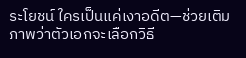ระโยชน์ ใครเป็นแค่เงาอดีต—ช่วยเติมภาพว่าตัวเอกจะเลือกวิธี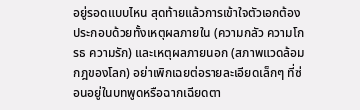อยู่รอดแบบไหน สุดท้ายแล้วการเข้าใจตัวเอกต้องประกอบด้วยทั้งเหตุผลภายใน (ความกลัว ความโกรธ ความรัก) และเหตุผลภายนอก (สภาพแวดล้อม กฎของโลก) อย่าเพิกเฉยต่อรายละเอียดเล็กๆ ที่ซ่อนอยู่ในบทพูดหรือฉากเฉียดตา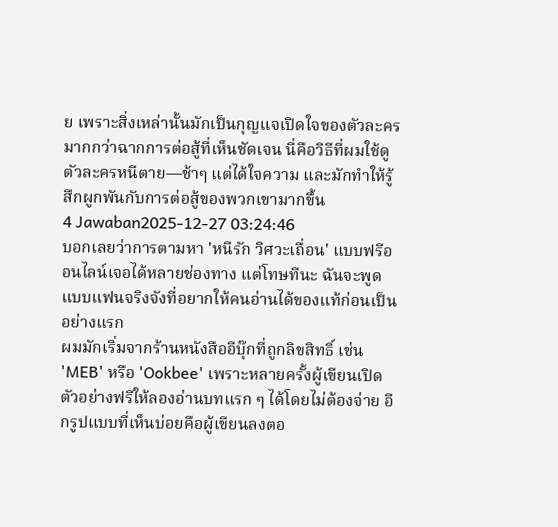ย เพราะสิ่งเหล่านั้นมักเป็นกุญแจเปิดใจของตัวละครมากกว่าฉากการต่อสู้ที่เห็นชัดเจน นี่คือวิธีที่ผมใช้ดูตัวละครหนีตาย—ช้าๆ แต่ได้ใจความ และมักทำให้รู้สึกผูกพันกับการต่อสู้ของพวกเขามากขึ้น
4 Jawaban2025-12-27 03:24:46
บอกเลยว่าการตามหา 'หนีรัก วิศวะเถื่อน' แบบฟรีออนไลน์เจอได้หลายช่องทาง แต่โทษทีนะ ฉันจะพูดแบบแฟนจริงจังที่อยากให้คนอ่านได้ของแท้ก่อนเป็นอย่างแรก
ผมมักเริ่มจากร้านหนังสืออีบุ๊กที่ถูกลิขสิทธิ์ เช่น 'MEB' หรือ 'Ookbee' เพราะหลายครั้งผู้เขียนเปิดตัวอย่างฟรีให้ลองอ่านบทแรก ๆ ได้โดยไม่ต้องจ่าย อีกรูปแบบที่เห็นบ่อยคือผู้เขียนลงตอ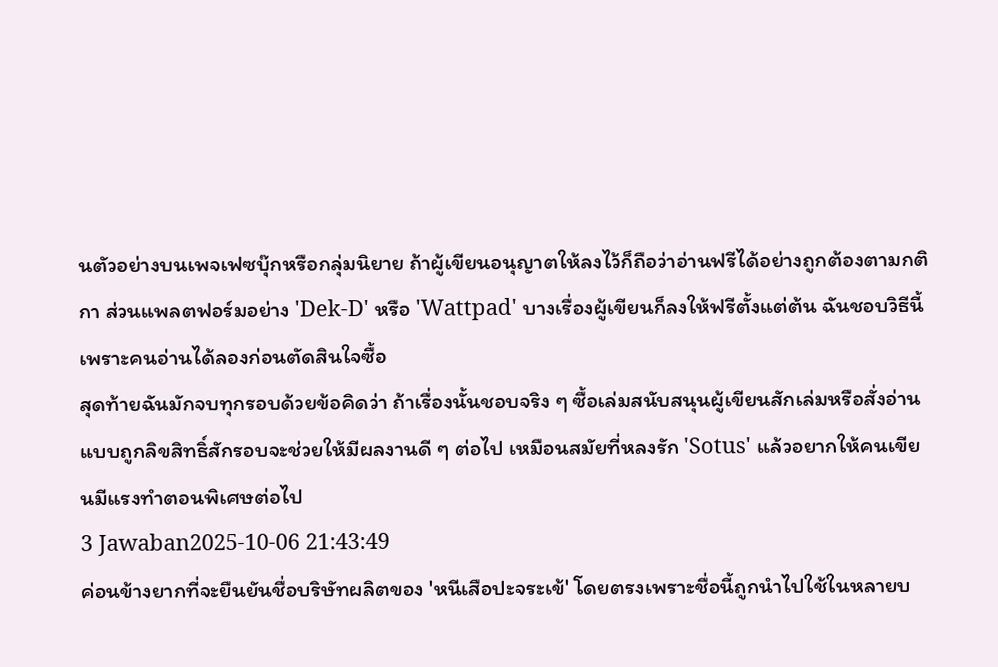นตัวอย่างบนเพจเฟซบุ๊กหรือกลุ่มนิยาย ถ้าผู้เขียนอนุญาตให้ลงไว้ก็ถือว่าอ่านฟรีได้อย่างถูกต้องตามกติกา ส่วนแพลตฟอร์มอย่าง 'Dek-D' หรือ 'Wattpad' บางเรื่องผู้เขียนก็ลงให้ฟรีตั้งแต่ต้น ฉันชอบวิธีนี้เพราะคนอ่านได้ลองก่อนตัดสินใจซื้อ
สุดท้ายฉันมักจบทุกรอบด้วยข้อคิดว่า ถ้าเรื่องนั้นชอบจริง ๆ ซื้อเล่มสนับสนุนผู้เขียนสักเล่มหรือสั่งอ่านแบบถูกลิขสิทธิ์สักรอบจะช่วยให้มีผลงานดี ๆ ต่อไป เหมือนสมัยที่หลงรัก 'Sotus' แล้วอยากให้คนเขียนมีแรงทำตอนพิเศษต่อไป
3 Jawaban2025-10-06 21:43:49
ค่อนข้างยากที่จะยืนยันชื่อบริษัทผลิตของ 'หนีเสือปะจระเข้' โดยตรงเพราะชื่อนี้ถูกนำไปใช้ในหลายบ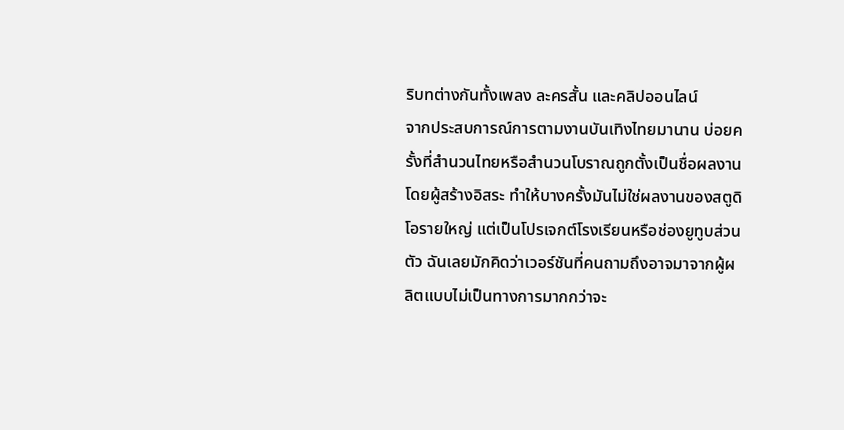ริบทต่างกันทั้งเพลง ละครสั้น และคลิปออนไลน์
จากประสบการณ์การตามงานบันเทิงไทยมานาน บ่อยครั้งที่สำนวนไทยหรือสำนวนโบราณถูกตั้งเป็นชื่อผลงานโดยผู้สร้างอิสระ ทำให้บางครั้งมันไม่ใช่ผลงานของสตูดิโอรายใหญ่ แต่เป็นโปรเจกต์โรงเรียนหรือช่องยูทูบส่วนตัว ฉันเลยมักคิดว่าเวอร์ชันที่คนถามถึงอาจมาจากผู้ผลิตแบบไม่เป็นทางการมากกว่าจะ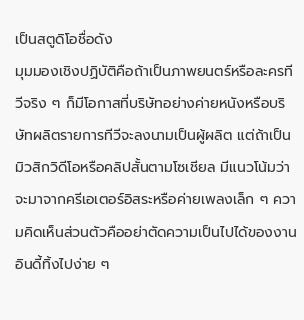เป็นสตูดิโอชื่อดัง
มุมมองเชิงปฏิบัติคือถ้าเป็นภาพยนตร์หรือละครทีวีจริง ๆ ก็มีโอกาสที่บริษัทอย่างค่ายหนังหรือบริษัทผลิตรายการทีวีจะลงนามเป็นผู้ผลิต แต่ถ้าเป็นมิวสิกวิดีโอหรือคลิปสั้นตามโซเชียล มีแนวโน้มว่าจะมาจากครีเอเตอร์อิสระหรือค่ายเพลงเล็ก ๆ ความคิดเห็นส่วนตัวคืออย่าตัดความเป็นไปได้ของงานอินดี้ทิ้งไปง่าย ๆ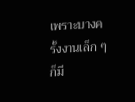เพราะบางครั้งงานเล็ก ๆ ก็มี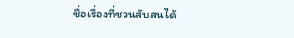ชื่อเรื่องที่ชวนสับสนได้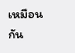เหมือนกัน